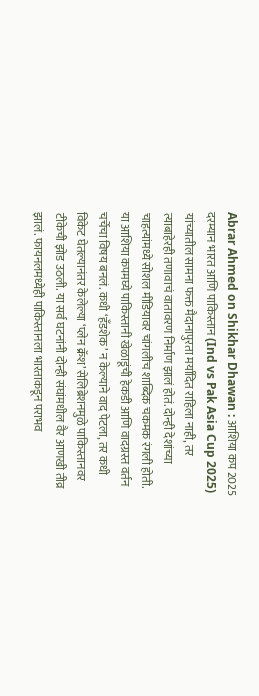Abrar Ahmed on Shikhar Dhawan : आशिया कप 2025 दरम्यान भारत आणि पाकिस्तान (Ind vs Pak Asia Cup 2025) यांच्यातील सामना फक्त मैदानापुरता मर्यादित राहिला नाही, तर त्याबाहेरही तणावाचं वातावरण निर्माण झालं होतं. दोन्ही देशांच्या चाहत्यांमध्ये सोशल मीडियावर चांगलीच शाब्दिक चकमक रंगली होती. या आशिया कपमघ्ये पाकिस्तानी खेळाडूंची हेकडी आणि वादग्रस्त वर्तन चर्चेचा विषय बनलं. कधी ‘हँडशेक’ न केल्याने वाद पेटला, तर कधी विकेट घेतल्यानंतर केलेल्या ‘प्लेन क्रॅश’ सेलिब्रेशनमुळे पाकिस्तानवर टीकेची झोड उठली. या सर्व घटनांनी दोन्ही संघांमधील वैर आणखी तीव्र झालं. फायनलमध्येही पाकिस्तानला भारताकडून पराभव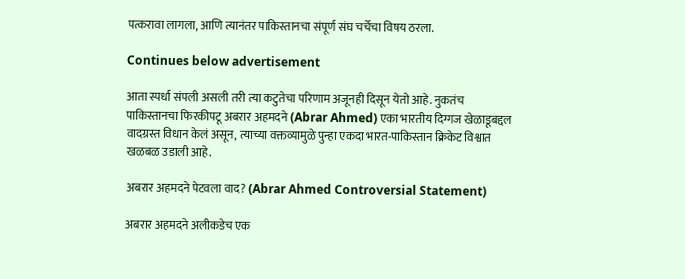पत्करावा लागला, आणि त्यानंतर पाकिस्तानचा संपूर्ण संघ चर्चेचा विषय ठरला.

Continues below advertisement

आता स्पर्धा संपली असली तरी त्या कटुतेचा परिणाम अजूनही दिसून येतो आहे. नुकतंच पाकिस्तानचा फिरकीपटू अबरार अहमदने (Abrar Ahmed) एका भारतीय दिग्गज खेळाडूबद्दल वादग्रस्त विधान केलं असून, त्याच्या वक्तव्यामुळे पुन्हा एकदा भारत-पाकिस्तान क्रिकेट विश्वात खळबळ उडाली आहे.

अबरार अहमदने पेटवला वाद? (Abrar Ahmed Controversial Statement)

अबरार अहमदने अलीकडेच एक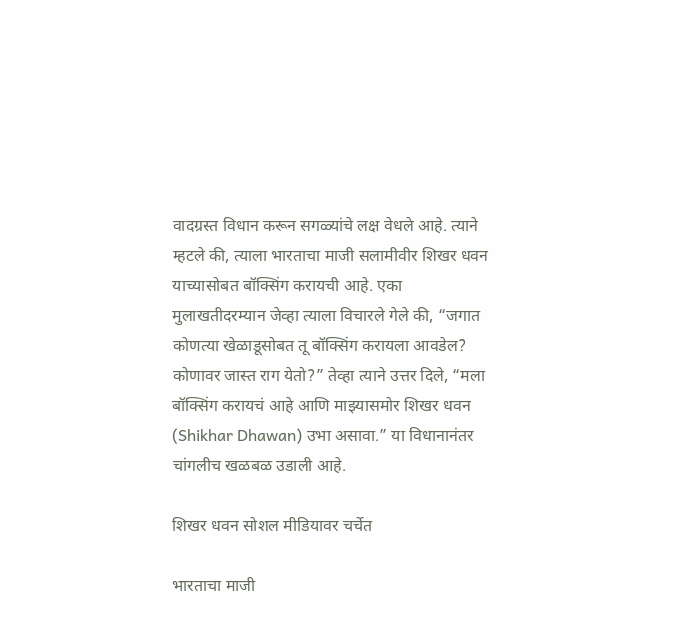वादग्रस्त विधान करून सगळ्यांचे लक्ष वेधले आहे. त्याने म्हटले की, त्याला भारताचा माजी सलामीवीर शिखर धवन याच्यासोबत बॉक्सिंग करायची आहे. एका मुलाखतीदरम्यान जेव्हा त्याला विचारले गेले की, “जगात कोणत्या खेळाडूसोबत तू बॉक्सिंग करायला आवडेल? कोणावर जास्त राग येतो?” तेव्हा त्याने उत्तर दिले, “मला बॉक्सिंग करायचं आहे आणि माझ्यासमोर शिखर धवन (Shikhar Dhawan) उभा असावा.” या विधानानंतर चांगलीच खळबळ उडाली आहे.

शिखर धवन सोशल मीडियावर चर्चेत

भारताचा माजी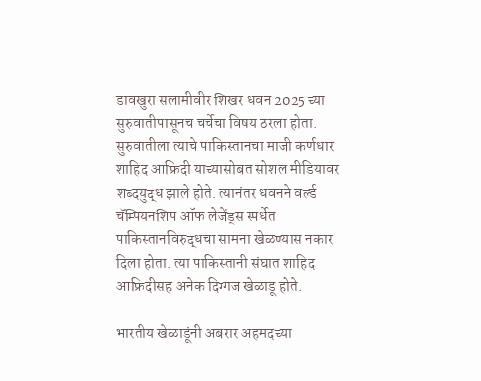डावखुरा सलामीवीर शिखर धवन 2025 च्या सुरुवातीपासूनच चर्चेचा विषय ठरला होता. सुरुवातीला त्याचे पाकिस्तानचा माजी कर्णधार शाहिद आफ्रिदी याच्यासोबत सोशल मीडियावर शब्दयुद्ध झाले होते. त्यानंतर धवनने वर्ल्ड चॅम्पियनशिप ऑफ लेजेंड्स स्पर्धेत पाकिस्तानविरुद्धचा सामना खेळण्यास नकार दिला होता. त्या पाकिस्तानी संघात शाहिद आफ्रिदीसह अनेक दिग्गज खेळाडू होते.

भारतीय खेळाडूंनी अबरार अहमदच्या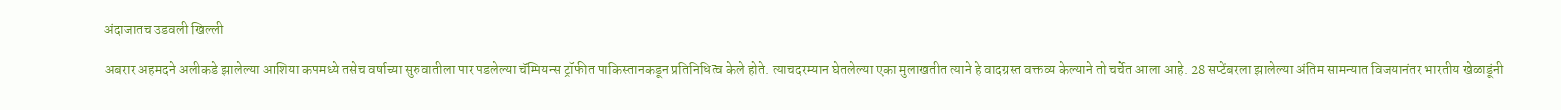अंदाजातच उडवली खिल्ली

अबरार अहमदने अलीकडे झालेल्या आशिया कपमध्ये तसेच वर्षाच्या सुरुवातीला पार पडलेल्या चॅम्पियन्स ट्रॉफीत पाकिस्तानकडून प्रतिनिधित्व केले होते. त्याचदरम्यान घेतलेल्या एका मुलाखतीत त्याने हे वादग्रस्त वक्तव्य केल्याने तो चर्चेत आला आहे. 28 सप्टेंबरला झालेल्या अंतिम सामन्यात विजयानंतर भारतीय खेळाडूंनी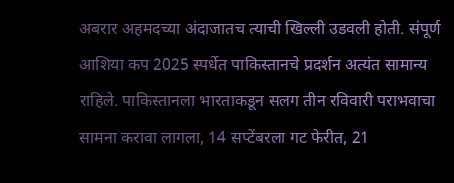अबरार अहमदच्या अंदाजातच त्याची खिल्ली उडवली होती. संपूर्ण आशिया कप 2025 स्पर्धेत पाकिस्तानचे प्रदर्शन अत्यंत सामान्य राहिले. पाकिस्तानला भारताकडून सलग तीन रविवारी पराभवाचा सामना करावा लागला, 14 सप्टेंबरला गट फेरीत, 21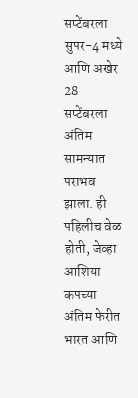सप्टेंबरला सुपर-4 मध्ये आणि अखेर 28 सप्टेंबरला अंतिम सामन्यात पराभव झाला. ही पहिलीच वेळ होती, जेव्हा आशिया कपच्या अंतिम फेरीत भारत आणि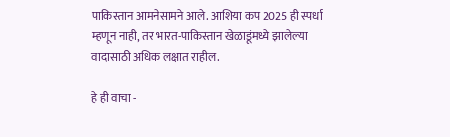पाकिस्तान आमनेसामने आले. आशिया कप 2025 ही स्पर्धा म्हणून नाही, तर भारत-पाकिस्तान खेळाडूंमध्ये झालेल्या वादासाठी अधिक लक्षात राहील.

हे ही वाचा -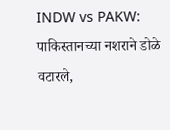INDW vs PAKW: पाकिस्तानच्या नशराने डोळे वटारले,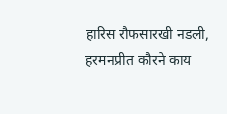हारिस रौफसारखी नडली, हरमनप्रीत कौरने काय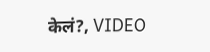केलं?, VIDEO